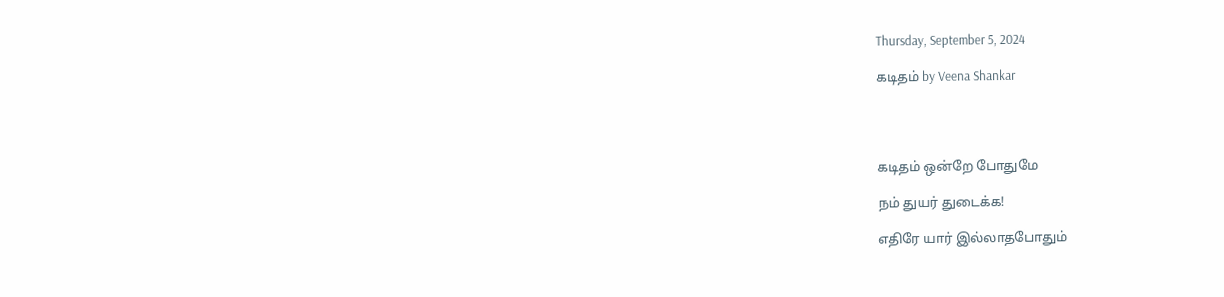Thursday, September 5, 2024

கடிதம் by Veena Shankar




கடிதம் ஒன்றே போதுமே

நம் துயர் துடைக்க!

எதிரே யார் இல்லாதபோதும்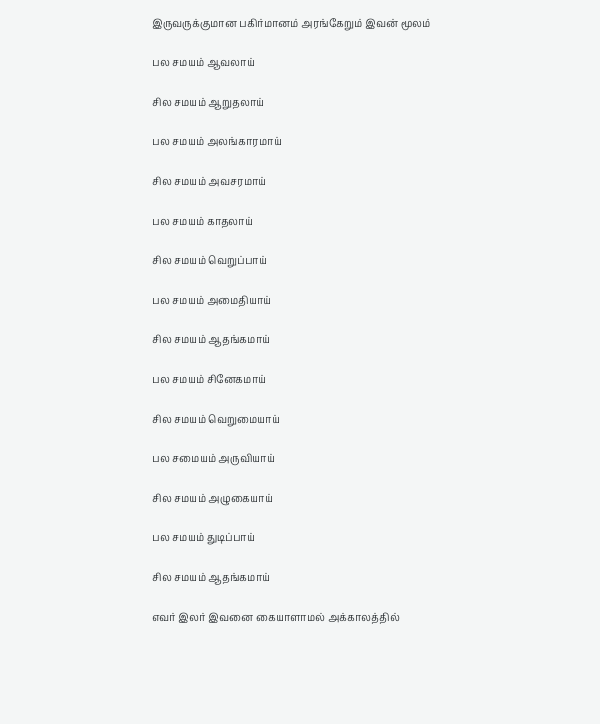இருவருக்குமான பகிர்மானம் அரங்கேறும் இவன் மூலம்

பல சமயம் ஆவலாய்

சில சமயம் ஆறுதலாய்

பல சமயம் அலங்காரமாய்

சில சமயம் அவசரமாய்

பல சமயம் காதலாய்

சில சமயம் வெறுப்பாய்

பல சமயம் அமைதியாய்

சில சமயம் ஆதங்கமாய்

பல சமயம் சினேகமாய்

சில சமயம் வெறுமையாய்

பல சமையம் அருவியாய்

சில சமயம் அழுகையாய்

பல சமயம் துடிப்பாய்

சில சமயம் ஆதங்கமாய்

எவர் இலர் இவனை கையாளாமல் அக்காலத்தில்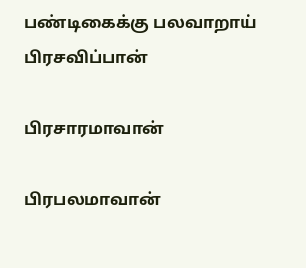பண்டிகைக்கு பலவாறாய் பிரசவிப்பான்

பிரசாரமாவான்

பிரபலமாவான்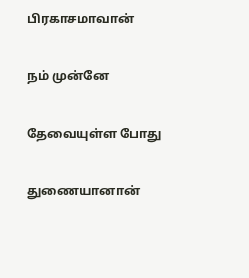பிரகாசமாவான்

நம் முன்னே

தேவையுள்ள போது

துணையானான்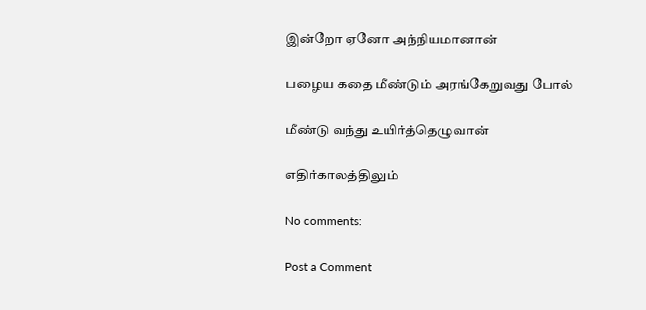இன்றோ ஏனோ அந்நியமானான்

பழைய கதை மீண்டும் அரங்கேறுவது போல்

மீண்டு வந்து உயிர்த்தெழுவான்

எதிர்காலத்திலும்

No comments:

Post a Comment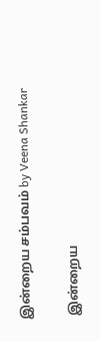இன்றைய சம்பவம் by Veena Shankar

 இன்றைய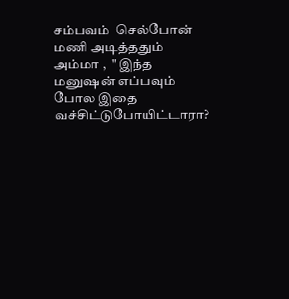சம்பவம்  செல்போன் மணி அடித்ததும் அம்மா ,  " இந்த மனுஷன் எப்பவும் போல இதை வச்சிட்டுபோயிட்டாரா?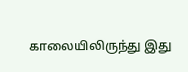காலையிலிருந்து இது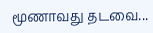மூணாவது தடவை...